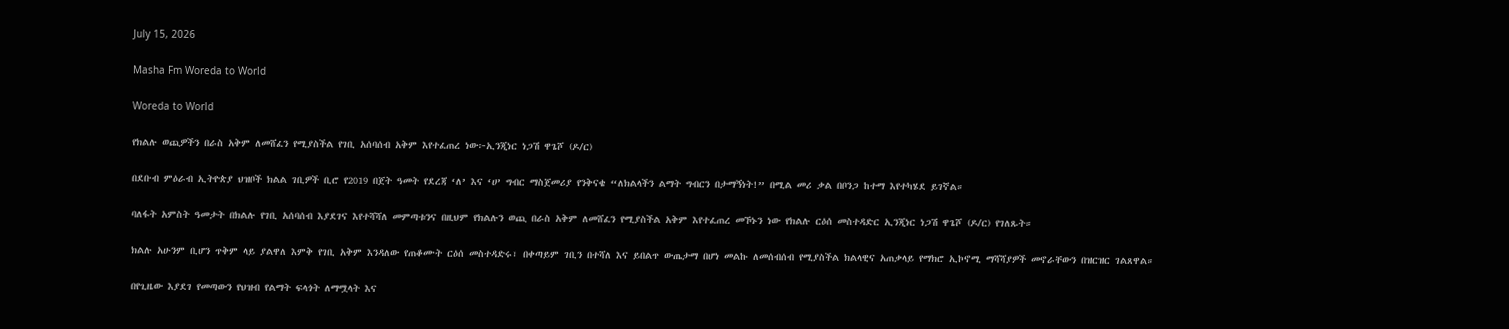July 15, 2026

Masha Fm Woreda to World

Woreda to World

የክልሉ ወጪዎችን በራስ አቅም ለመሸፈን የሚያስችል የገቢ አሰባሰብ አቅም እየተፈጠረ ነው፦ኢንጂነር ነጋሽ ዋጌሾ (ዶ/ር)

በደቡብ ምዕራብ ኢትዮጵያ ህዝቦች ክልል ገቢዎች ቢሮ የ2019 በጀት ዓመት የደረጃ ‘ለ’ እና ‘ሀ’ ግብር ማስጀመሪያ የንቅናቄ “ለክልላችን ልማት ግብርን በታማኝነት!” በሚል መሪ ቃል በቦንጋ ከተማ እየተካሄደ ይገኛል።

ባለፋት አምስት ዓመታት በክልሉ የገቢ አሰባሰብ እያደገና እየተሻሻለ መምጣቱንና በዚህም የክልሉን ወጪ በራስ አቅም ለመሸፈን የሚያስችል አቅም እየተፈጠረ መኾኑን ነው የክልሉ ርዕሰ መስተዳድር ኢንጂነር ነጋሽ ዋጌሾ (ዶ/ር) የገለጹት።

ክልሉ አሁንም ቢሆን ጥቅም ላይ ያልዋለ እምቅ የገቢ አቅም እንዳለው የጠቆሙት ርዕሰ መስተዳድሩ፣ በቀጣይም ገቢን በተሻለ እና ይበልጥ ውጤታማ በሆነ መልኩ ለመሰብሰብ የሚያስችል ክልላዊና አጠቃላይ የማክሮ ኢኮኖሚ ማሻሻያዎች መኖራቸውን በዝርዝር ገልጸዋል።

በየጊዜው እያደገ የመጣውን የህዝብ የልማት ፍላጎት ለማሟላት እና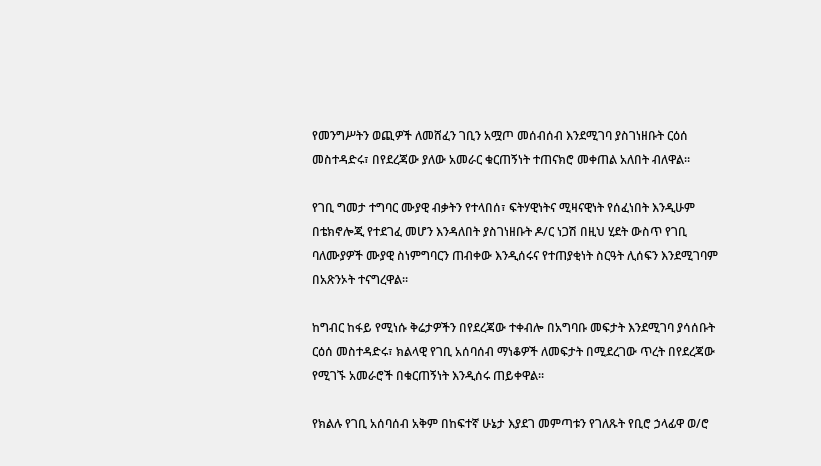የመንግሥትን ወጪዎች ለመሸፈን ገቢን አሟጦ መሰብሰብ እንደሚገባ ያስገነዘቡት ርዕሰ መስተዳድሩ፣ በየደረጃው ያለው አመራር ቁርጠኝነት ተጠናክሮ መቀጠል አለበት ብለዋል።

የገቢ ግመታ ተግባር ሙያዊ ብቃትን የተላበሰ፣ ፍትሃዊነትና ሚዛናዊነት የሰፈነበት እንዲሁም በቴክኖሎጂ የተደገፈ መሆን እንዳለበት ያስገነዘቡት ዶ/ር ነጋሽ በዚህ ሂደት ውስጥ የገቢ ባለሙያዎች ሙያዊ ስነምግባርን ጠብቀው እንዲሰሩና የተጠያቂነት ስርዓት ሊሰፍን እንደሚገባም በአጽንኦት ተናግረዋል።

ከግብር ከፋይ የሚነሱ ቅሬታዎችን በየደረጃው ተቀብሎ በአግባቡ መፍታት እንደሚገባ ያሳሰቡት ርዕሰ መስተዳድሩ፣ ክልላዊ የገቢ አሰባሰብ ማነቆዎች ለመፍታት በሚደረገው ጥረት በየደረጃው የሚገኙ አመራሮች በቁርጠኝነት እንዲሰሩ ጠይቀዋል።

የክልሉ የገቢ አሰባሰብ አቅም በከፍተኛ ሁኔታ እያደገ መምጣቱን የገለጹት የቢሮ ኃላፊዋ ወ/ሮ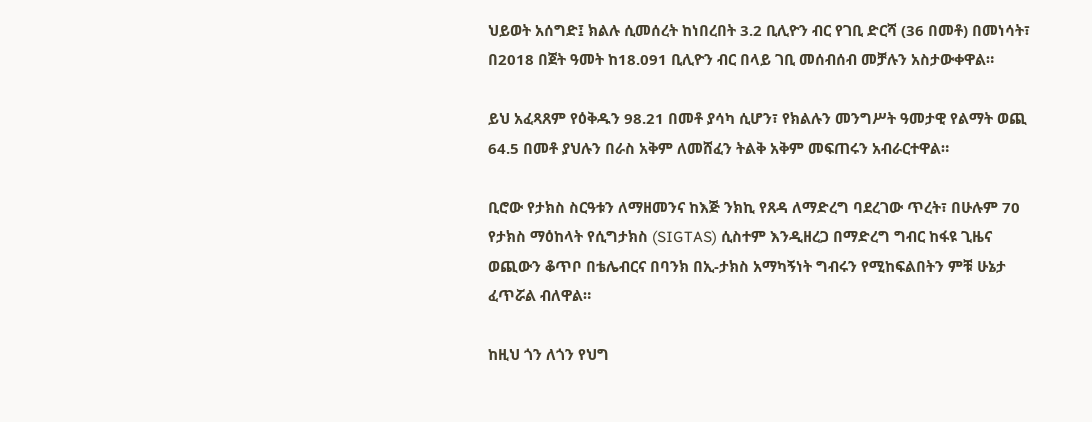ህይወት አሰግድ፤ ክልሉ ሲመሰረት ከነበረበት 3.2 ቢሊዮን ብር የገቢ ድርሻ (36 በመቶ) በመነሳት፣ በ2018 በጀት ዓመት ከ18.091 ቢሊዮን ብር በላይ ገቢ መሰብሰብ መቻሉን አስታውቀዋል።

ይህ አፈጻጸም የዕቅዱን 98.21 በመቶ ያሳካ ሲሆን፣ የክልሉን መንግሥት ዓመታዊ የልማት ወጪ 64.5 በመቶ ያህሉን በራስ አቅም ለመሸፈን ትልቅ አቅም መፍጠሩን አብራርተዋል።

ቢሮው የታክስ ስርዓቱን ለማዘመንና ከእጅ ንክኪ የጸዳ ለማድረግ ባደረገው ጥረት፣ በሁሉም 70 የታክስ ማዕከላት የሲግታክስ (SIGTAS) ሲስተም እንዲዘረጋ በማድረግ ግብር ከፋዩ ጊዜና ወጪውን ቆጥቦ በቴሌብርና በባንክ በኢ-ታክስ አማካኝነት ግብሩን የሚከፍልበትን ምቹ ሁኔታ ፈጥሯል ብለዋል።

ከዚህ ጎን ለጎን የህግ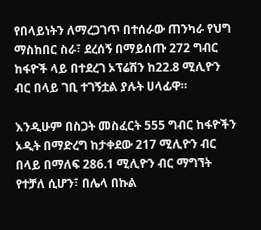የበላይነትን ለማረጋገጥ በተሰራው ጠንካራ የህግ ማስከበር ስራ፣ ደረሰኝ በማይሰጡ 272 ግብር ከፋዮች ላይ በተደረገ ኦፕሬሽን ከ22.8 ሚሊዮን ብር በላይ ገቢ ተገኝቷል ያሉት ሀላፊዋ።

እንዲሁም በስጋት መስፈርት 555 ግብር ከፋዮችን ኦዲት በማድረግ ከታቀደው 217 ሚሊዮን ብር በላይ በማለፍ 286.1 ሚሊዮን ብር ማግኘት የተቻለ ሲሆን፣ በሌላ በኩል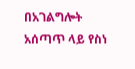በአገልግሎት አሰጣጥ ላይ የስነ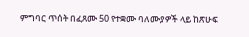ምግባር ጥሰት በፈጸሙ 50 የተቋሙ ባለሙያዎች ላይ ከጽሁፍ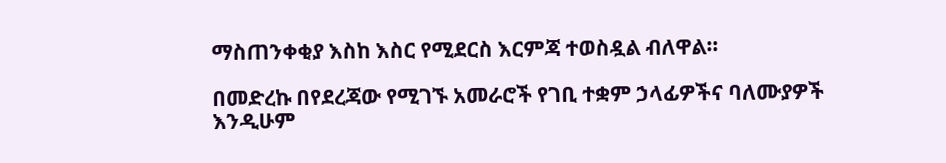ማስጠንቀቂያ እስከ እስር የሚደርስ እርምጃ ተወስዷል ብለዋል።

በመድረኩ በየደረጃው የሚገኙ አመራሮች የገቢ ተቋም ኃላፊዎችና ባለሙያዎች እንዲሁም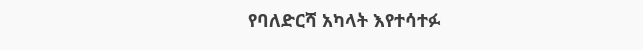የባለድርሻ አካላት እየተሳተፉ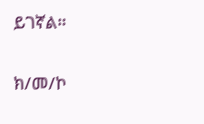ይገኛል።

ክ/መ/ኮ